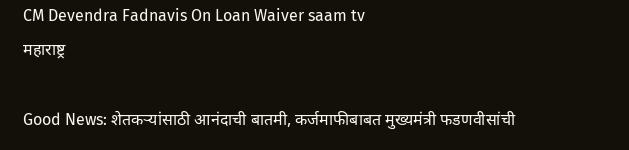CM Devendra Fadnavis On Loan Waiver saam tv
महाराष्ट्र

Good News: शेतकऱ्यांसाठी आनंदाची बातमी, कर्जमाफीबाबत मुख्यमंत्री फडणवीसांची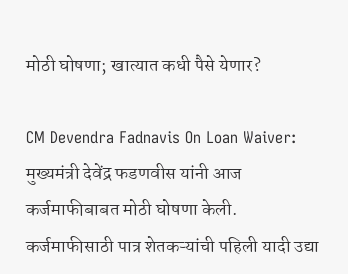मोठी घोषणा; खात्यात कधी पैसे येणार?

CM Devendra Fadnavis On Loan Waiver: मुख्यमंत्री देवेंद्र फडणवीस यांनी आज कर्जमाफीबाबत मोठी घोषणा केली. कर्जमाफीसाठी पात्र शेतकऱ्यांची पहिली यादी उद्या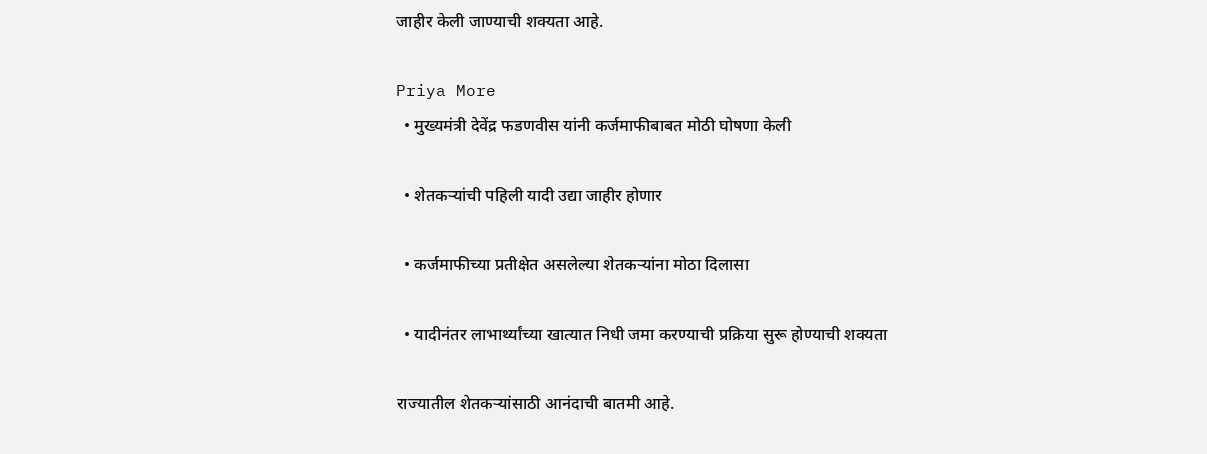जाहीर केली जाण्याची शक्यता आहे.

Priya More
  • मुख्यमंत्री देवेंद्र फडणवीस यांनी कर्जमाफीबाबत मोठी घोषणा केली

  • शेतकऱ्यांची पहिली यादी उद्या जाहीर होणार

  • कर्जमाफीच्या प्रतीक्षेत असलेल्या शेतकऱ्यांना मोठा दिलासा

  • यादीनंतर लाभार्थ्यांच्या खात्यात निधी जमा करण्याची प्रक्रिया सुरू होण्याची शक्यता

राज्यातील शेतकऱ्यांसाठी आनंदाची बातमी आहे.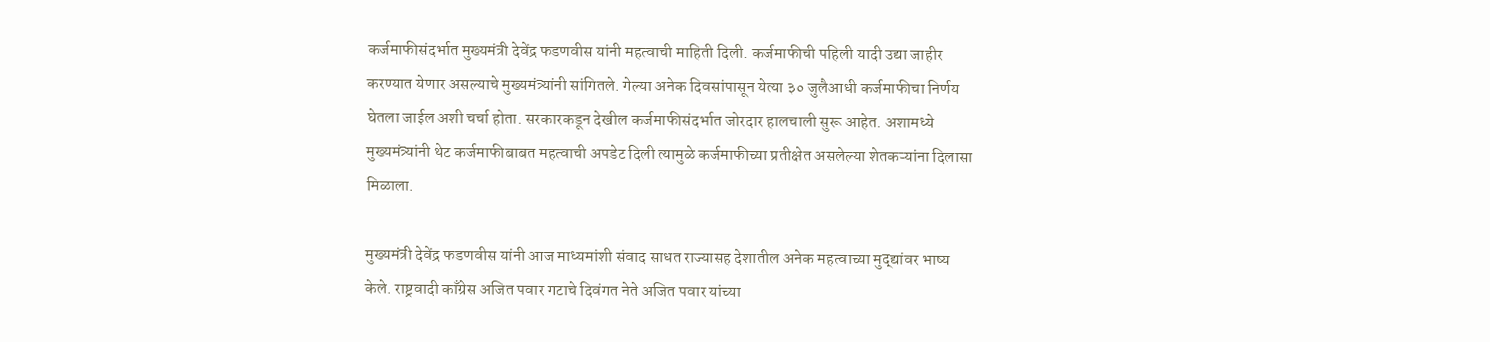कर्जमाफीसंदर्भात मुख्यमंत्री देवेंद्र फडणवीस यांनी महत्वाची माहिती दिली. कर्जमाफीची पहिली यादी उद्या जाहीर करण्यात येणार असल्याचे मुख्यमंत्र्यांनी सांगितले. गेल्या अनेक दिवसांपासून येत्या ३० जुलैआधी कर्जमाफीचा निर्णय घेतला जाईल अशी चर्चा होता. सरकारकडून देखील कर्जमाफीसंदर्भात जोरदार हालचाली सुरू आहेत. अशामध्ये मुख्यमंत्र्यांनी थेट कर्जमाफीबाबत महत्वाची अपडेट दिली त्यामुळे कर्जमाफीच्या प्रतीक्षेत असलेल्या शेतकऱ्यांना दिलासा मिळाला.

मुख्यमंत्री देवेंद्र फडणवीस यांनी आज माध्यमांशी संवाद साधत राज्यासह देशातील अनेक महत्वाच्या मुद्द्यांवर भाष्य केले. राष्ट्रवादी काँग्रेस अजित पवार गटाचे दिवंगत नेते अजित पवार यांच्या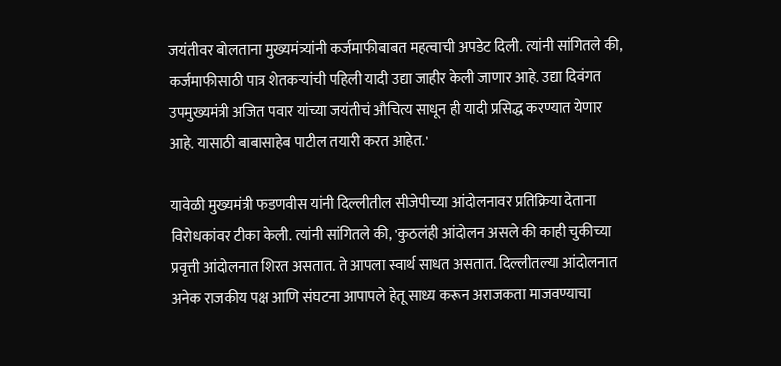जयंतीवर बोलताना मुख्यमंत्र्यांनी कर्जमाफीबाबत महत्वाची अपडेट दिली. त्यांनी सांगितले की, कर्जमाफीसाठी पात्र शेतकऱ्यांची पहिली यादी उद्या जाहीर केली जाणार आहे. उद्या दिवंगत उपमुख्यमंत्री अजित पवार यांच्या जयंतीचं औचित्य साधून ही यादी प्रसिद्ध करण्यात येणार आहे. यासाठी बाबासाहेब पाटील तयारी करत आहेत.'

यावेळी मुख्यमंत्री फडणवीस यांनी दिल्लीतील सीजेपीच्या आंदोलनावर प्रतिक्रिया देताना विरोधकांवर टीका केली. त्यांनी सांगितले की, 'कुठलंही आंदोलन असले की काही चुकीच्या प्रवृत्ती आंदोलनात शिरत असतात. ते आपला स्वार्थ साधत असतात. दिल्लीतल्या आंदोलनात अनेक राजकीय पक्ष आणि संघटना आपापले हेतू साध्य करून अराजकता माजवण्याचा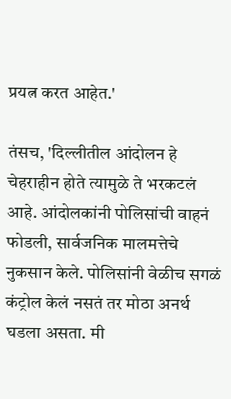प्रयत्न करत आहेत.'

तंसच, 'दिल्लीतील आंदोलन हे चेहराहीन होते त्यामुळे ते भरकटलं आहे. आंदोलकांनी पोलिसांची वाहनं फोडली, सार्वजनिक मालमत्तेचे नुकसान केले. पोलिसांनी वेळीच सगळं कंट्रोल केलं नसतं तर मोठा अनर्थ घडला असता. मी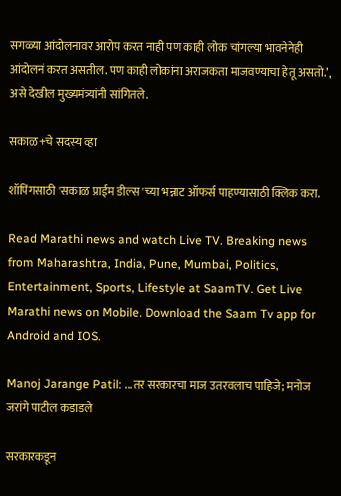सगळ्या आंदोलनावर आरोप करत नाही पण काही लोक चांगल्या भावनेनेही आंदोलनं करत असतील. पण काही लोकांना अराजकता माजवण्याचा हेतू असतो.’, असे देखील मुख्यमंत्र्यांनी सांगितले.

सकाळ+चे सदस्य व्हा

शॉपिंगसाठी 'सकाळ प्राईम डील्स'च्या भन्नाट ऑफर्स पाहण्यासाठी क्लिक करा.

Read Marathi news and watch Live TV. Breaking news from Maharashtra, India, Pune, Mumbai, Politics, Entertainment, Sports, Lifestyle at SaamTV. Get Live Marathi news on Mobile. Download the Saam Tv app for Android and IOS.

Manoj Jarange Patil: ...तर सरकारचा माज उतरवलाच पाहिजे; मनोज जरांगे पाटील कडाडले

सरकारकडून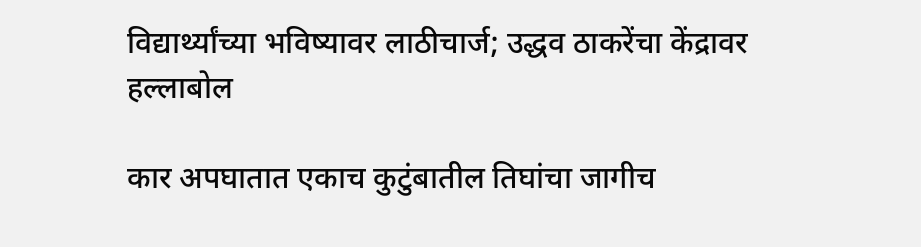विद्यार्थ्यांच्या भविष्यावर लाठीचार्ज; उद्धव ठाकरेंचा केंद्रावर हल्लाबोल

कार अपघातात एकाच कुटुंबातील तिघांचा जागीच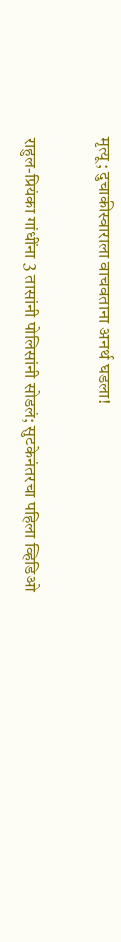मृत्यू; दुचाकीस्वाराला वाचवताना अनर्थ घडला!

राहुल-प्रियंका गांधींना 3 तासांनी पोलिसांनी सोडलं; सुटकेनंतरचा पहिला व्हिडिओ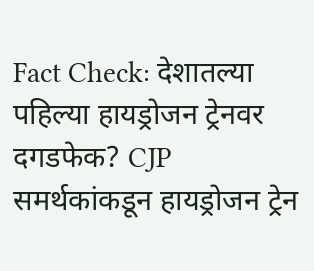Fact Check: देशातल्या पहिल्या हायड्रोजन ट्रेनवर दगडफेक? CJP समर्थकांकडून हायड्रोजन ट्रेन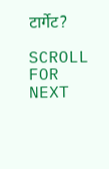टार्गेट?

SCROLL FOR NEXT